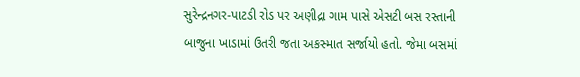સુરેન્દ્રનગર-પાટડી રોડ પર અણીદ્રા ગામ પાસે એસટી બસ રસ્તાની બાજુના ખાડામાં ઉતરી જતા અકસ્માત સર્જાયો હતો. જેમા બસમાં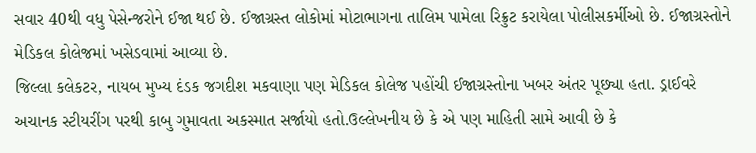સવાર 40થી વધુ પેસેન્જરોને ઈજા થઈ છે. ઈજાગ્રસ્ત લોકોમાં મોટાભાગના તાલિમ પામેલા રિક્રુટ કરાયેલા પોલીસકર્મીઓ છે. ઈજાગ્રસ્તોને મેડિકલ કોલેજમાં ખસેડવામાં આવ્યા છે.
જિલ્લા કલેકટર, નાયબ મુખ્ય દંડક જગદીશ મકવાણા પણ મેડિકલ કોલેજ પહોંચી ઈજાગ્રસ્તોના ખબર અંતર પૂછ્યા હતા. ડ્રાઈવરે અચાનક સ્ટીયરીંગ પરથી કાબુ ગુમાવતા અકસ્માત સર્જાયો હતો.ઉલ્લેખનીય છે કે એ પણ માહિતી સામે આવી છે કે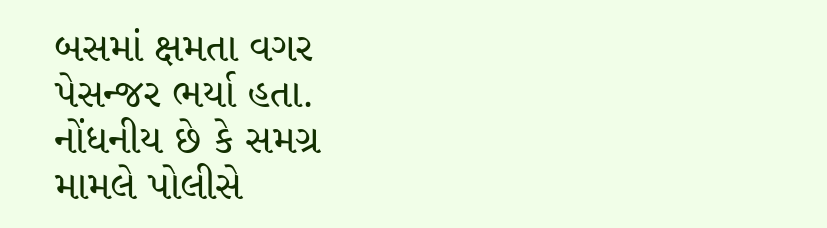બસમાં ક્ષમતા વગર પેસન્જર ભર્યા હતા. નોંધનીય છે કે સમગ્ર મામલે પોલીસે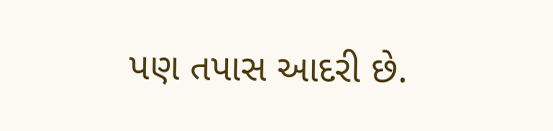પણ તપાસ આદરી છે.